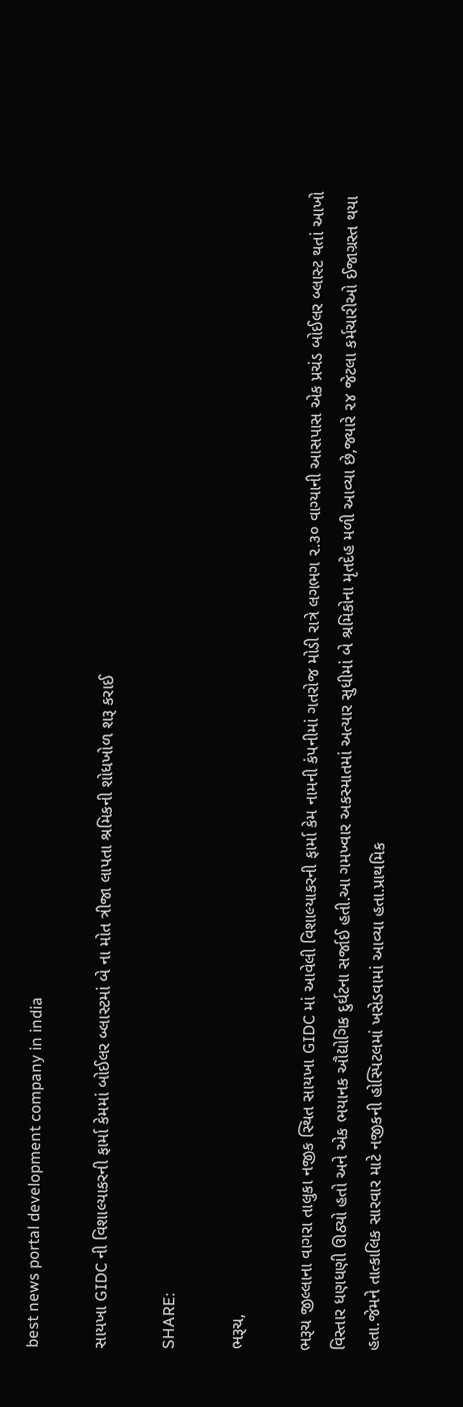best news portal development company in india

સાયખા GIDC ની વિશાલ્યાકરની ફાર્મા કેમમાં બોઈલર બ્લાસ્ટમાં બે ના મોત ત્રીજા લાપતા શ્રમિકની શોધખોળ શરૂ કરાઈ

SHARE:

ભરૂચ,

ભરૂચ જીલ્લાના વાગરા તાલુકા નજીક સ્થિત સાયખા GIDC માં આવેલી વિશાલ્યાકરની ફાર્મા કેમ નામની કંપનીમાં ગતરોજ મોડી રાત્રે લગભગ ૨.૩૦ વાગ્યાની આસપાસ એક પ્રચંડ બોઈલર બ્લાસ્ટ થતાં આખો વિસ્તાર ધણધણી ઊઠ્યો હતો અને એક ભયાનક ઔદ્યોગિક દુર્ઘટના સર્જાઈ હતી.આ ગમખ્વાર અકસ્માતમાં અત્યાર સુધીમાં બે શ્રમિકોના મૃતદેહ મળી આવ્યા છે,જ્યારે ૨૪ જેટલા કર્મચારીઓ ઈજાગ્રસ્ત થયા હતા.જેમને તાત્કાલિક સારવાર માટે નજીકની હોસ્પિટલમાં ખસેડવામાં આવ્યા હતા.પ્રાથમિક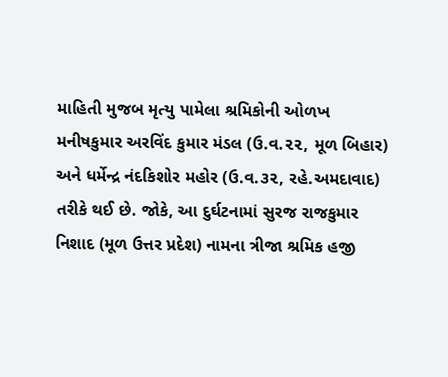માહિતી મુજબ મૃત્યુ પામેલા શ્રમિકોની ઓળખ મનીષકુમાર અરવિંદ કુમાર મંડલ (ઉ.વ.૨૨, મૂળ બિહાર) અને ધર્મેન્દ્ર નંદકિશોર મહોર (ઉ.વ.૩૨, રહે.અમદાવાદ) તરીકે થઈ છે. જોકે, આ દુર્ઘટનામાં સુરજ રાજકુમાર નિશાદ (મૂળ ઉત્તર પ્રદેશ) નામના ત્રીજા શ્રમિક હજી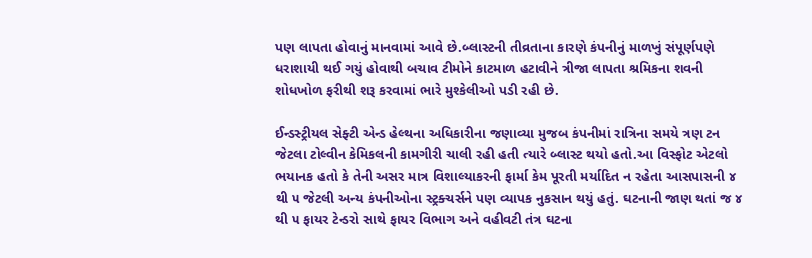પણ લાપતા હોવાનું માનવામાં આવે છે.બ્લાસ્ટની તીવ્રતાના કારણે કંપનીનું માળખું સંપૂર્ણપણે ધરાશાયી થઈ ગયું હોવાથી બચાવ ટીમોને કાટમાળ હટાવીને ત્રીજા લાપતા શ્રમિકના શવની શોધખોળ ફરીથી શરૂ કરવામાં ભારે મુશ્કેલીઓ પડી રહી છે.

ઈન્ડસ્ટ્રીયલ સેફ્ટી એન્ડ હેલ્થના અધિકારીના જણાવ્યા મુજબ કંપનીમાં રાત્રિના સમયે ત્રણ ટન જેટલા ટોલ્વીન કેમિકલની કામગીરી ચાલી રહી હતી ત્યારે બ્લાસ્ટ થયો હતો.આ વિસ્ફોટ એટલો ભયાનક હતો કે તેની અસર માત્ર વિશાલ્યાકરની ફાર્મા કેમ પૂરતી મર્યાદિત ન રહેતા આસપાસની ૪ થી ૫ જેટલી અન્ય કંપનીઓના સ્ટ્રક્ચર્સને પણ વ્યાપક નુકસાન થયું હતું. ઘટનાની જાણ થતાં જ ૪ થી ૫ ફાયર ટેન્ડરો સાથે ફાયર વિભાગ અને વહીવટી તંત્ર ઘટના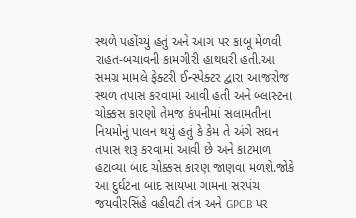સ્થળે પહોંચ્યું હતું અને આગ પર કાબૂ મેળવી રાહત-બચાવની કામગીરી હાથધરી હતી.આ સમગ્ર મામલે ફેક્ટરી ઈન્સ્પેક્ટર દ્વારા આજરોજ સ્થળ તપાસ કરવામાં આવી હતી અને બ્લાસ્ટના ચોક્કસ કારણો તેમજ કંપનીમાં સલામતીના નિયમોનું પાલન થયું હતું કે કેમ તે અંગે સઘન તપાસ શરૂ કરવામાં આવી છે અને કાટમાળ હટાવ્યા બાદ ચોક્કસ કારણ જાણવા મળશે.જોકે આ દુર્ઘટના બાદ સાયખા ગામના સરપંચ જયવીરસિંહે વહીવટી તંત્ર અને GPCB પર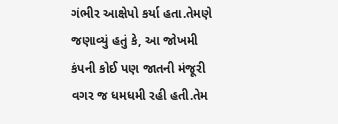ગંભીર આક્ષેપો કર્યા હતા.તેમણે જણાવ્યું હતું કે, આ જોખમી કંપની કોઈ પણ જાતની મંજૂરી વગર જ ધમધમી રહી હતી.તેમ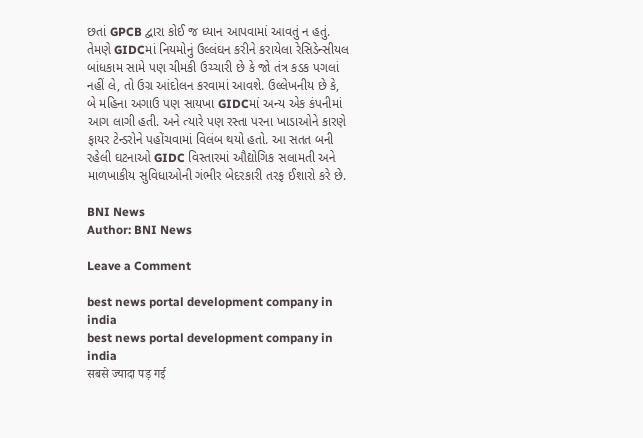છતાં GPCB દ્વારા કોઈ જ ધ્યાન આપવામાં આવતું ન હતું. તેમણે GIDCમાં નિયમોનું ઉલ્લંઘન કરીને કરાયેલા રેસિડેન્સીયલ બાંધકામ સામે પણ ચીમકી ઉચ્ચારી છે કે જો તંત્ર કડક પગલાં નહીં લે, તો ઉગ્ર આંદોલન કરવામાં આવશે. ઉલ્લેખનીય છે કે, બે મહિના અગાઉ પણ સાયખા GIDCમાં અન્ય એક કંપનીમાં આગ લાગી હતી. અને ત્યારે પણ રસ્તા પરના ખાડાઓને કારણે ફાયર ટેન્ડરોને પહોંચવામાં વિલંબ થયો હતો. આ સતત બની રહેલી ઘટનાઓ GIDC વિસ્તારમાં ઔદ્યોગિક સલામતી અને માળખાકીય સુવિધાઓની ગંભીર બેદરકારી તરફ ઈશારો કરે છે.

BNI News
Author: BNI News

Leave a Comment

best news portal development company in india
best news portal development company in india
सबसे ज्यादा पड़ गई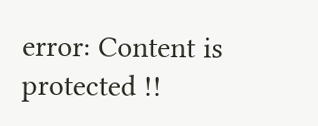error: Content is protected !!